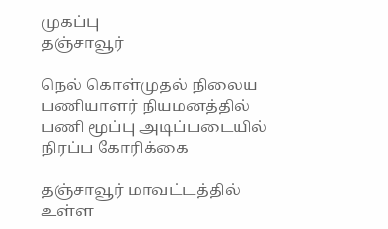முகப்பு
தஞ்சாவூர்

நெல் கொள்முதல் நிலைய பணியாளர் நியமனத்தில் பணி மூப்பு அடிப்படையில் நிரப்ப கோரிக்கை

தஞ்சாவூர் மாவட்டத்தில் உள்ள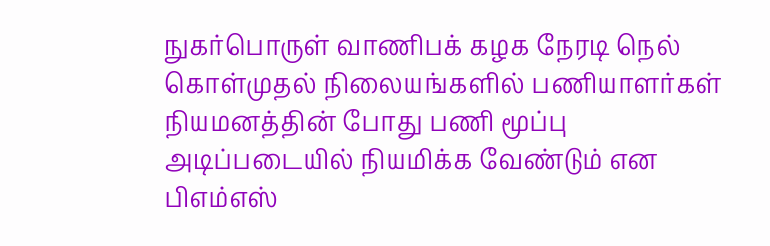நுகர்பொருள் வாணிபக் கழக நேரடி நெல் கொள்முதல் நிலையங்களில் பணியாளர்கள் நியமனத்தின் போது பணி மூப்பு அடிப்படையில் நியமிக்க வேண்டும் என பிஎம்எஸ்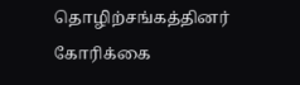தொழிற்சங்கத்தினர் கோரிக்கை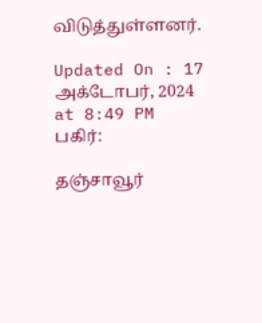விடுத்துள்ளனர்.

Updated On : 17 அக்டோபர், 2024 at 8:49 PM
பகிர்:

தஞ்சாவூர்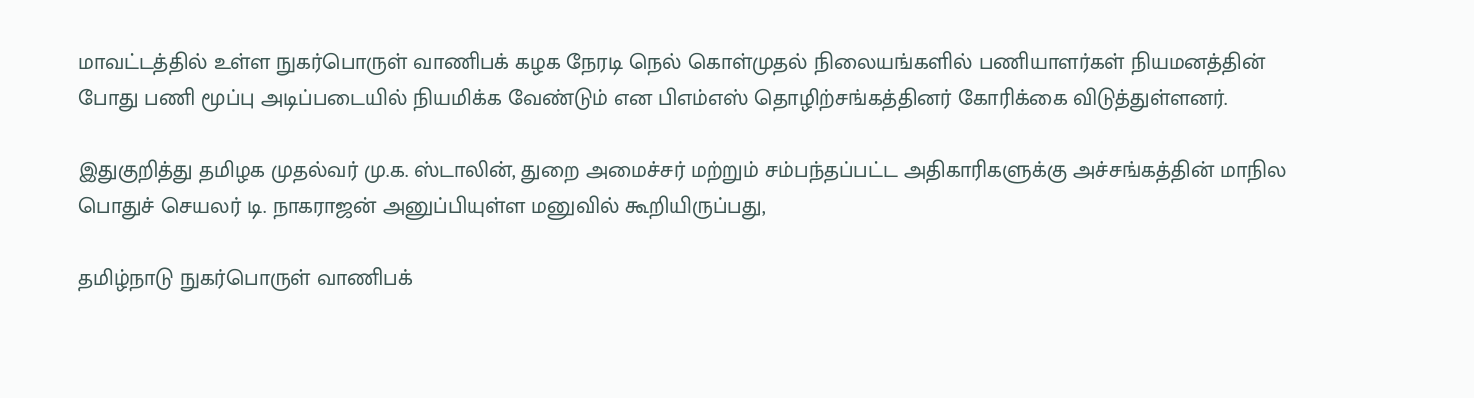மாவட்டத்தில் உள்ள நுகர்பொருள் வாணிபக் கழக நேரடி நெல் கொள்முதல் நிலையங்களில் பணியாளர்கள் நியமனத்தின் போது பணி மூப்பு அடிப்படையில் நியமிக்க வேண்டும் என பிஎம்எஸ் தொழிற்சங்கத்தினர் கோரிக்கை விடுத்துள்ளனர்.

இதுகுறித்து தமிழக முதல்வர் மு.க. ஸ்டாலின், துறை அமைச்சர் மற்றும் சம்பந்தப்பட்ட அதிகாரிகளுக்கு அச்சங்கத்தின் மாநில பொதுச் செயலர் டி. நாகராஜன் அனுப்பியுள்ள மனுவில் கூறியிருப்பது,

தமிழ்நாடு நுகர்பொருள் வாணிபக்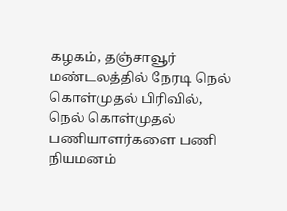கழகம், தஞ்சாவூர் மண்டலத்தில் நேரடி நெல் கொள்முதல் பிரிவில், நெல் கொள்முதல் பணியாளர்களை பணி நியமனம்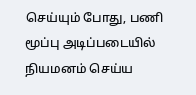செய்யும் போது, பணி மூப்பு அடிப்படையில் நியமனம் செய்ய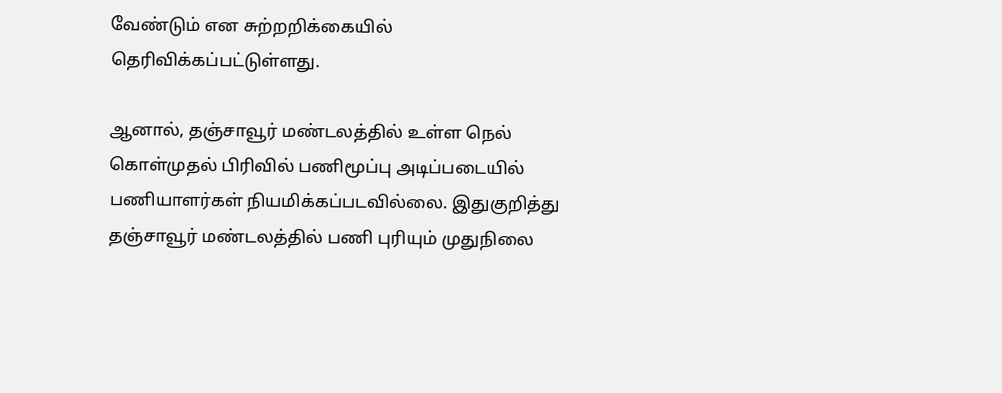வேண்டும் என சுற்றறிக்கையில் தெரிவிக்கப்பட்டுள்ளது.

ஆனால், தஞ்சாவூர் மண்டலத்தில் உள்ள நெல் கொள்முதல் பிரிவில் பணிமூப்பு அடிப்படையில் பணியாளர்கள் நியமிக்கப்படவில்லை. இதுகுறித்து தஞ்சாவூர் மண்டலத்தில் பணி புரியும் முதுநிலை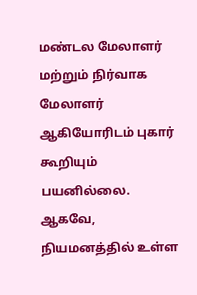மண்டல மேலாளர் மற்றும் நிர்வாக மேலாளர் ஆகியோரிடம் புகார் கூறியும் பயனில்லை. ஆகவே, நியமனத்தில் உள்ள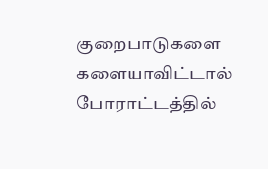குறைபாடுகளை களையாவிட்டால் போராட்டத்தில்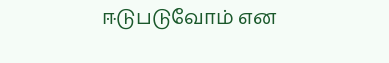ஈடுபடுவோம் என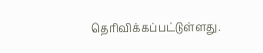தெரிவிக்கப்பட்டுள்ளது.